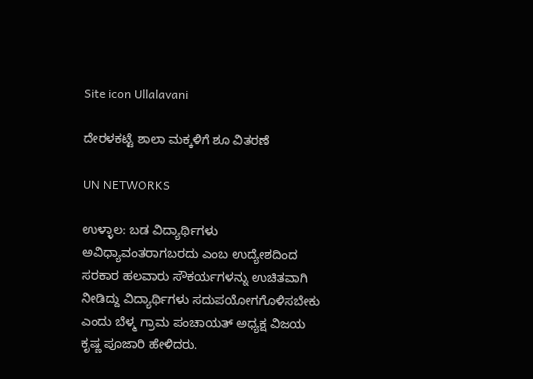Site icon Ullalavani

ದೇರಳಕಟ್ಟೆ ಶಾಲಾ ಮಕ್ಕಳಿಗೆ ಶೂ ವಿತರಣೆ

UN NETWORKS

ಉಳ್ಳಾಲ: ಬಡ ವಿದ್ಯಾರ್ಥಿಗಳು ಅವಿಧ್ಯಾವಂತರಾಗಬರದು ಎಂಬ ಉದ್ಯೇಶದಿಂದ ಸರಕಾರ ಹಲವಾರು ಸೌಕರ್ಯಗಳನ್ನು ಉಚಿತವಾಗಿ ನೀಡಿದ್ದು ವಿದ್ಯಾರ್ಥಿಗಳು ಸದುಪಯೋಗಗೊಳಿಸಬೇಕು ಎಂದು ಬೆಳ್ಮ ಗ್ರಾಮ ಪಂಚಾಯತ್ ಅಧ್ಯಕ್ಷ ವಿಜಯ ಕೃಷ್ಣ ಪೂಜಾರಿ ಹೇಳಿದರು.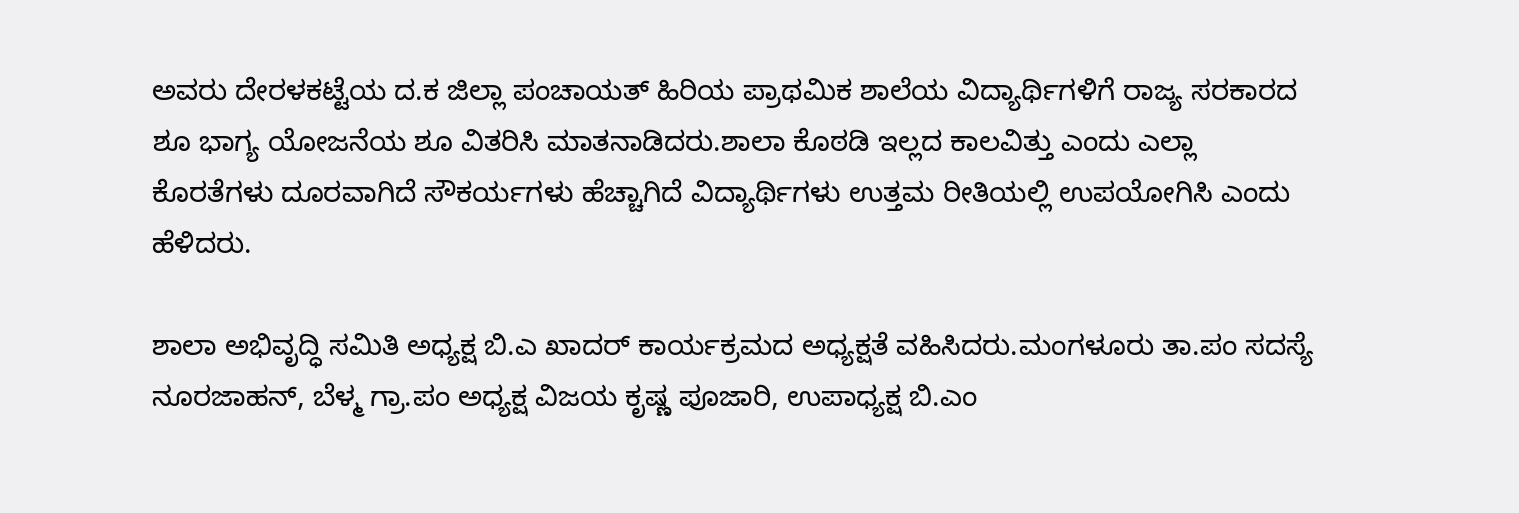ಅವರು ದೇರಳಕಟ್ಟೆಯ ದ.ಕ ಜಿಲ್ಲಾ ಪಂಚಾಯತ್ ಹಿರಿಯ ಪ್ರಾಥಮಿಕ ಶಾಲೆಯ ವಿದ್ಯಾರ್ಥಿಗಳಿಗೆ ರಾಜ್ಯ ಸರಕಾರದ ಶೂ ಭಾಗ್ಯ ಯೋಜನೆಯ ಶೂ ವಿತರಿಸಿ ಮಾತನಾಡಿದರು.ಶಾಲಾ ಕೊಠಡಿ ಇಲ್ಲದ ಕಾಲವಿತ್ತು ಎಂದು ಎಲ್ಲಾ ಕೊರತೆಗಳು ದೂರವಾಗಿದೆ ಸೌಕರ್ಯಗಳು ಹೆಚ್ಚಾಗಿದೆ ವಿದ್ಯಾರ್ಥಿಗಳು ಉತ್ತಮ ರೀತಿಯಲ್ಲಿ ಉಪಯೋಗಿಸಿ ಎಂದು ಹೆಳಿದರು.

ಶಾಲಾ ಅಭಿವೃದ್ಧಿ ಸಮಿತಿ ಅಧ್ಯಕ್ಷ ಬಿ.ಎ ಖಾದರ್ ಕಾರ್ಯಕ್ರಮದ ಅಧ್ಯಕ್ಷತೆ ವಹಿಸಿದರು.ಮಂಗಳೂರು ತಾ.ಪಂ ಸದಸ್ಯೆ ನೂರಜಾಹನ್, ಬೆಳ್ಮ ಗ್ರಾ.ಪಂ ಅಧ್ಯಕ್ಷ ವಿಜಯ ಕೃಷ್ಣ ಪೂಜಾರಿ, ಉಪಾಧ್ಯಕ್ಷ ಬಿ.ಎಂ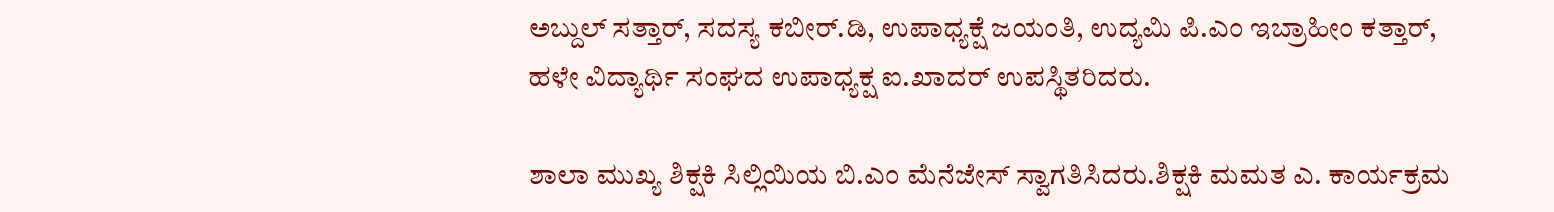ಅಬ್ದುಲ್ ಸತ್ತಾರ್, ಸದಸ್ಯ ಕಬೀರ್.ಡಿ, ಉಪಾಧ್ಯಕ್ಷೆ ಜಯಂತಿ, ಉದ್ಯಮಿ ಪಿ.ಎಂ ಇಬ್ರಾಹೀಂ ಕತ್ತಾರ್, ಹಳೇ ವಿದ್ಯಾರ್ಥಿ ಸಂಘದ ಉಪಾಧ್ಯಕ್ಷ ಐ.ಖಾದರ್ ಉಪಸ್ಥಿತರಿದರು.

ಶಾಲಾ ಮುಖ್ಯ ಶಿಕ್ಷಕಿ ಸಿಲ್ಲಿಯಿಯ ಬಿ.ಎಂ ಮೆನೆಜೇಸ್ ಸ್ವಾಗತಿಸಿದರು.ಶಿಕ್ಷಕಿ ಮಮತ ಎ. ಕಾರ್ಯಕ್ರಮ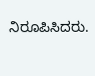ನಿರೂಪಿಸಿದರು.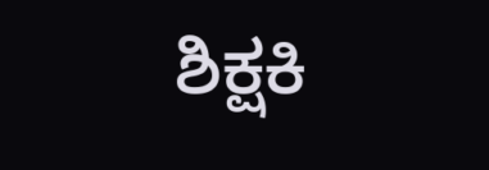ಶಿಕ್ಷಕಿ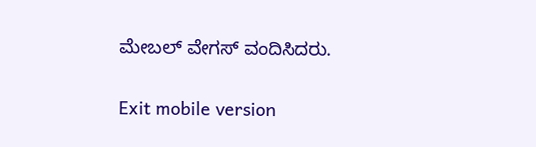ಮೇಬಲ್ ವೇಗಸ್ ವಂದಿಸಿದರು.

Exit mobile version